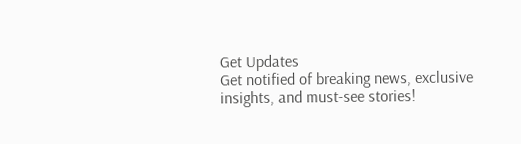Get Updates
Get notified of breaking news, exclusive insights, and must-see stories!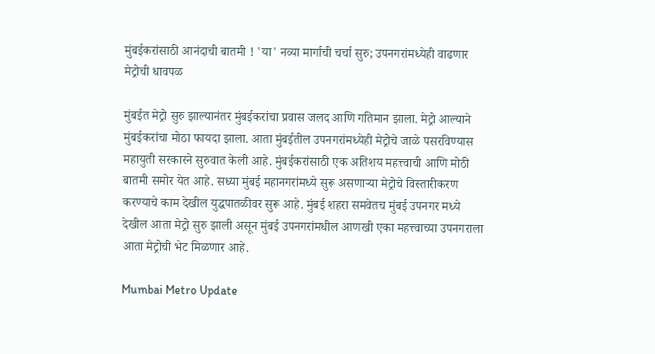मुंबईकरांसाठी आनंदाची बातमी ! 'या' नव्या मार्गाची चर्चा सुरु; उपनगरांमध्येही वाढणार मेट्रोची धावपळ

मुंबईत मेट्रो सुरु झाल्यानंतर मुंबईकरांचा प्रवास जलद आणि गतिमान झाला. मेट्रो आल्याने मुंबईकरांचा मोठा फायदा झाला. आता मुंबईतील उपनगरांमध्येही मेट्रोचे जाळे पसरविण्यास महायुती सरकारने सुरुवात केली आहे. मुंबईकरांसाठी एक अतिशय महत्त्वाची आणि मोठी बातमी समोर येत आहे. सध्या मुंबई महानगरांमध्ये सुरू असणाऱ्या मेट्रोचे विस्तारीकरण करण्याचे काम देखील युद्धपातळीवर सुरू आहे. मुंबई शहरा समवेतच मुंबई उपनगर मध्ये देखील आता मेट्रो सुरु झाली असून मुंबई उपनगरांमधील आणखी एका महत्त्वाच्या उपनगराला आता मेट्रोची भेट मिळणार आहे.

Mumbai Metro Update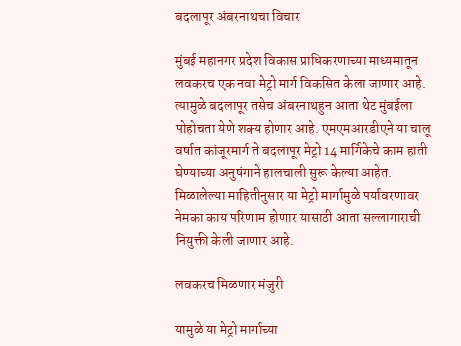बदलापूर अंबरनाथचा विचार

मुंबई महानगर प्रदेश विकास प्राधिकरणाच्या माध्यमातून लवकरच एक नवा मेट्रो मार्ग विकसित केला जाणार आहे. त्यामुळे बदलापूर तसेच अंबरनाथहुन आता थेट मुंबईला पोहोचता येणे शक्य होणार आहे. एमएमआरडीएने या चालू वर्षात कांजूरमार्ग ते बदलापूर मेट्रो 14 मार्गिकेचे काम हाती घेण्याच्या अनुषंगाने हालचाली सुरू केल्या आहेत. मिळालेल्या माहितीनुसार या मेट्रो मार्गामुळे पर्यावरणावर नेमका काय परिणाम होणार यासाठी आता सल्लागाराची नियुक्ती केली जाणार आहे.

लवकरच मिळणार मंजुरी

यामुळे या मेट्रो मार्गाच्या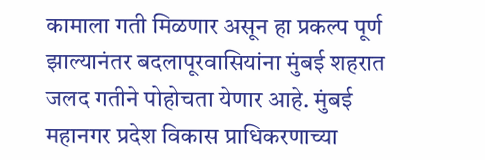कामाला गती मिळणार असून हा प्रकल्प पूर्ण झाल्यानंतर बदलापूरवासियांना मुंबई शहरात जलद गतीने पोहोचता येणार आहे. मुंबई महानगर प्रदेश विकास प्राधिकरणाच्या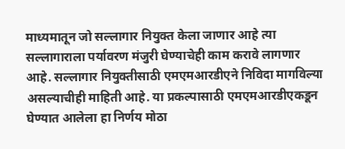माध्यमातून जो सल्लागार नियुक्त केला जाणार आहे त्या सल्लागाराला पर्यावरण मंजुरी घेण्याचेही काम करावे लागणार आहे. सल्लागार नियुक्तीसाठी एमएमआरडीएने निविदा मागविल्या असल्याचीही माहिती आहे. या प्रकल्पासाठी एमएमआरडीएकडून घेण्यात आलेला हा निर्णय मोठा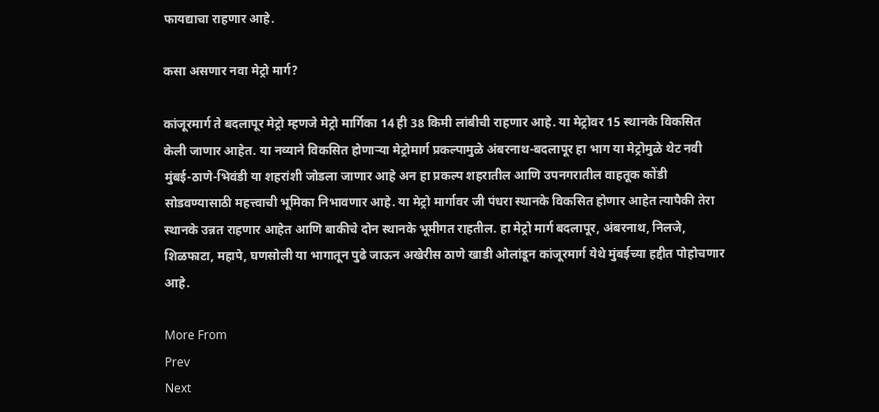फायद्याचा राहणार आहे.

कसा असणार नवा मेट्रो मार्ग?

कांजूरमार्ग ते बदलापूर मेट्रो म्हणजे मेट्रो मार्गिका 14 ही 38 किमी लांबीची राहणार आहे. या मेट्रोवर 15 स्थानके विकसित केली जाणार आहेत. या नव्याने विकसित होणाऱ्या मेट्रोमार्ग प्रकल्पामुळे अंबरनाथ-बदलापूर हा भाग या मेट्रोमुळे थेट नवी मुंबई-ठाणे-भिवंडी या शहरांशी जोडला जाणार आहे अन हा प्रकल्प शहरातील आणि उपनगरातील वाहतूक कोंडी सोडवण्यासाठी महत्त्वाची भूमिका निभावणार आहे. या मेट्रो मार्गावर जी पंधरा स्थानके विकसित होणार आहेत त्यापैकी तेरा स्थानके उन्नत राहणार आहेत आणि बाकीचे दोन स्थानके भूमीगत राहतील. हा मेट्रो मार्ग बदलापूर, अंबरनाथ, निलजे, शिळफाटा, महापे, घणसोली या भागातून पुढे जाऊन अखेरीस ठाणे खाडी ओलांडून कांजूरमार्ग येथे मुंबईच्या हद्दीत पोहोचणार आहे.

More From
Prev
Next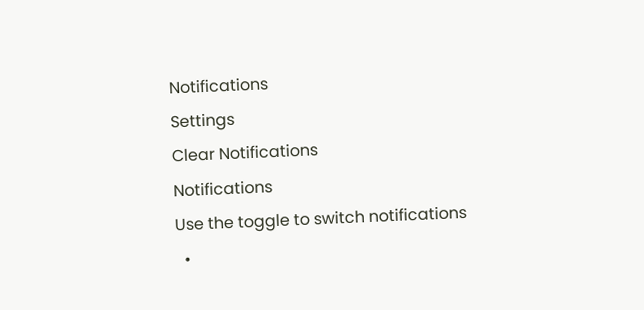Notifications
Settings
Clear Notifications
Notifications
Use the toggle to switch notifications
  •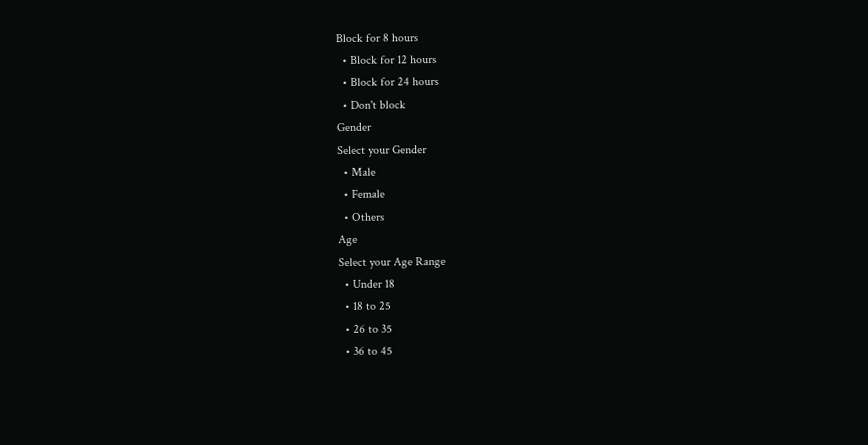Block for 8 hours
  • Block for 12 hours
  • Block for 24 hours
  • Don't block
Gender
Select your Gender
  • Male
  • Female
  • Others
Age
Select your Age Range
  • Under 18
  • 18 to 25
  • 26 to 35
  • 36 to 45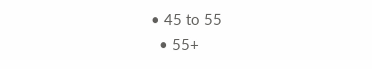• 45 to 55
  • 55+